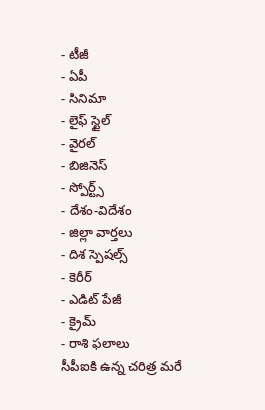- టీజీ
- ఏపీ
- సినిమా
- లైఫ్ స్టైల్
- వైరల్
- బిజినెస్
- స్పోర్ట్స్
- దేశం-విదేశం
- జిల్లా వార్తలు
- దిశ స్పెషల్స్
- కెరీర్
- ఎడిట్ పేజీ
- క్రైమ్
- రాశి ఫలాలు
సీపీఐకి ఉన్న చరిత్ర మరే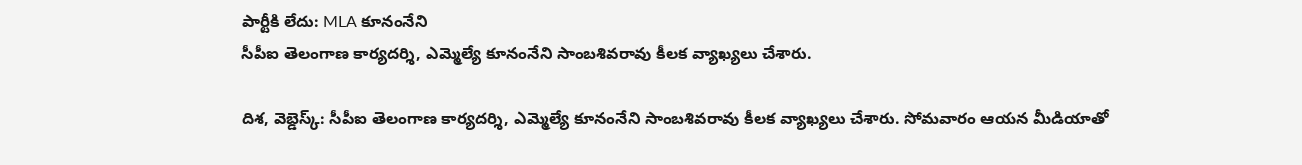పార్టీకి లేదు: MLA కూనంనేని
సీపీఐ తెలంగాణ కార్యదర్శి, ఎమ్మెల్యే కూనంనేని సాంబశివరావు కీలక వ్యాఖ్యలు చేశారు.

దిశ, వెబ్డెస్క్: సీపీఐ తెలంగాణ కార్యదర్శి, ఎమ్మెల్యే కూనంనేని సాంబశివరావు కీలక వ్యాఖ్యలు చేశారు. సోమవారం ఆయన మీడియాతో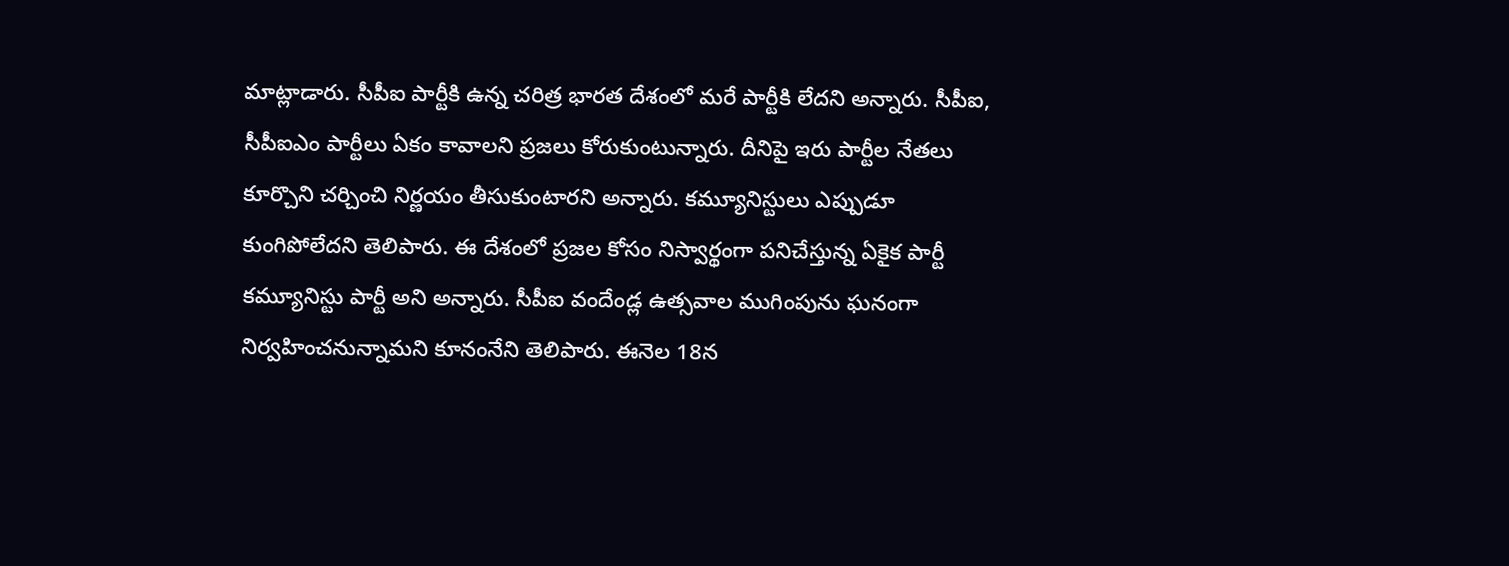మాట్లాడారు. సీపీఐ పార్టీకి ఉన్న చరిత్ర భారత దేశంలో మరే పార్టీకి లేదని అన్నారు. సీపీఐ, సీపీఐఎం పార్టీలు ఏకం కావాలని ప్రజలు కోరుకుంటున్నారు. దీనిపై ఇరు పార్టీల నేతలు కూర్చొని చర్చించి నిర్ణయం తీసుకుంటారని అన్నారు. కమ్యూనిస్టులు ఎప్పుడూ కుంగిపోలేదని తెలిపారు. ఈ దేశంలో ప్రజల కోసం నిస్వార్థంగా పనిచేస్తున్న ఏకైక పార్టీ కమ్యూనిస్టు పార్టీ అని అన్నారు. సీపీఐ వందేండ్ల ఉత్సవాల ముగింపును ఘనంగా నిర్వహించనున్నామని కూనంనేని తెలిపారు. ఈనెల 18న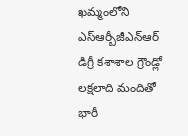ఖమ్మంలోని ఎస్ఆర్బీజీఎన్ఆర్ డిగ్రీ కశాశాల గ్రౌండ్లో లక్షలాది మందితో భారీ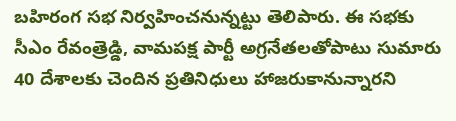బహిరంగ సభ నిర్వహించనున్నట్టు తెలిపారు. ఈ సభకు సీఎం రేవంత్రెడ్డి, వామపక్ష పార్టీ అగ్రనేతలతోపాటు సుమారు 40 దేశాలకు చెందిన ప్రతినిధులు హాజరుకానున్నారని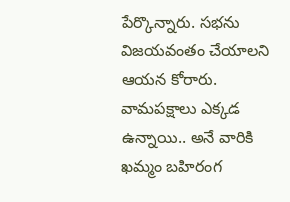పేర్కొన్నారు. సభను విజయవంతం చేయాలని ఆయన కోరారు. వామపక్షాలు ఎక్కడ ఉన్నాయి.. అనే వారికి ఖమ్మం బహిరంగ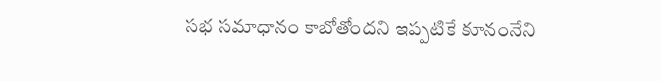సభ సమాధానం కాబోతోందని ఇప్పటికే కూనంనేని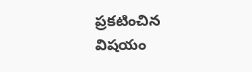ప్రకటించిన విషయం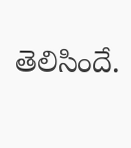తెలిసిందే.